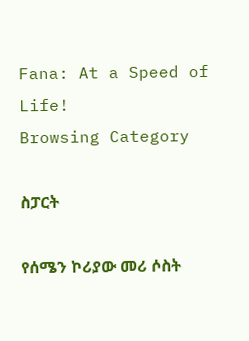Fana: At a Speed of Life!
Browsing Category

ስፓርት

የሰሜን ኮሪያው መሪ ሶስት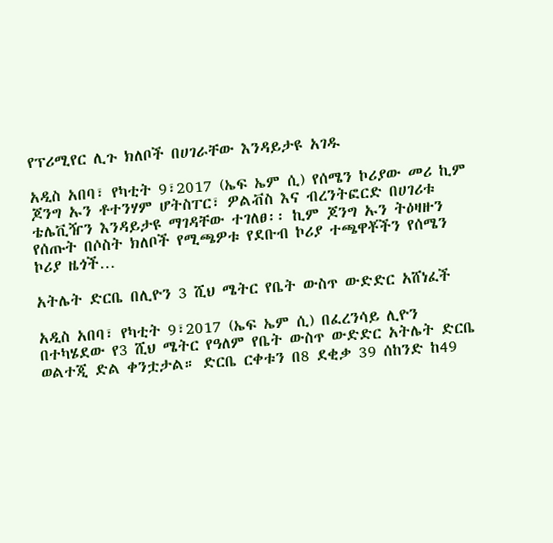የፕሪሚየር ሊጉ ክለቦች በሀገራቸው እንዳይታዩ አገዱ

አዲስ አበባ፣ የካቲት 9፣2017 (ኤፍ ኤም ሲ) የሰሜን ኮሪያው መሪ ኪም ጆንግ ኡን ቶተንሃም ሆትስፐር፣ ዎልቭስ እና ብረንትፎርድ በሀገሪቱ ቴሌቪዥን እንዳይታዩ ማገዳቸው ተገለፀ፡፡ ኪም ጆንግ ኡን ትዕዛዙን የሰጡት በሶስት ክለቦች የሚጫዎቱ የደቡብ ኮሪያ ተጫዋቾችን የሰሜን ኮሪያ ዜጎች…

አትሌት ድርቤ በሊዮን 3 ሺህ ሜትር የቤት ውስጥ ውድድር አሸነፈች

አዲስ አበባ፣ የካቲት 9፣2017 (ኤፍ ኤም ሲ) በፈረንሳይ ሊዮን በተካሄደው የ3 ሺህ ሜትር የዓለም የቤት ውስጥ ውድድር አትሌት ድርቤ ወልተጂ ድል ቀንቷታል። ድርቤ ርቀቱን በ8 ደቂቃ 39 ሰከንድ ከ49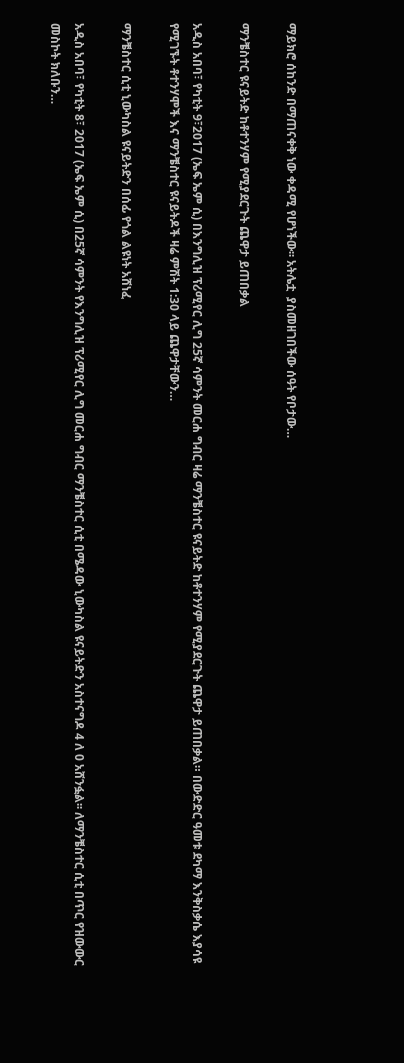ማይክሮ ሰከንድ በማጠናቀቅ ነው ቀዳሚ የሆነችው፡፡ አትሌቷ  ያስመዘገበችው ሰዓት የቦታው…

ማንቼስተር ዩናይትድ ከቶተንሃም የሚያደርጉት ጨዋታ ይጠበቃል

አዲስ አበባ፣ የካቲት 9፣2017 (ኤፍ ኤም ሲ) በእንግሊዝ ፕሪሚየር ሊግ 25ኛ ሳምንት መርሐ ግብር ዛሬ ማንቼስተር ዩናይትድ ከቶተንሃም የሚያደርጉት ጨዋታ ይጠበቃል። በውድድር ዓመቱ ደካማ እንቅስቃሴ እያሳዩ የሚገኙት ቶተንሃሞች እና ማንቼስተር ዩናይትዶች ዛሬ ምሽት 1:30 ላይ ጨዋታቸውን…

ማንቼስተር ሲቲ ኒውካስል ዩናይትድን በሰፊ የጎል ልዩነት አሸነፈ

አዲስ አበባ፣ የካቲት 8፣ 2017 (ኤፍ ኤም ሲ) በ25ኛ ሳምንት የእንግሊዝ ፕሪሚየር ሊግ መርሐ ግብር ማንቼስተር ሲቲ በሜዳው ኒውካስል ዩናይትድን አስተናግዶ 4 ለ 0 አሸንፏል፡፡ ለማንቼስተር ሲቲ በጥር የዝውውር መስኮት ክለቡን…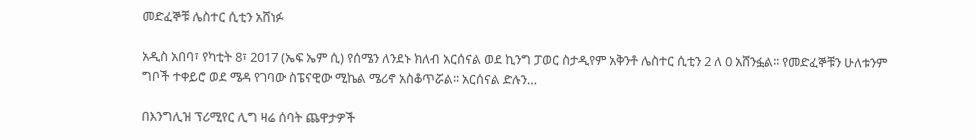መድፈኞቹ ሌስተር ሲቲን አሸነፉ

አዲስ አበባ፣ የካቲት 8፣ 2017 (ኤፍ ኤም ሲ) የሰሜን ለንደኑ ክለብ አርሰናል ወደ ኪንግ ፓወር ስታዲየም አቅንቶ ሌስተር ሲቲን 2 ለ 0 አሸንፏል፡፡ የመድፈኞቹን ሁለቱንም ግቦች ተቀይሮ ወደ ሜዳ የገባው ስፔናዊው ሚኬል ሜሪኖ አስቆጥሯል፡፡ አርሰናል ድሉን…

በእንግሊዝ ፕሪሚየር ሊግ ዛሬ ሰባት ጨዋታዎች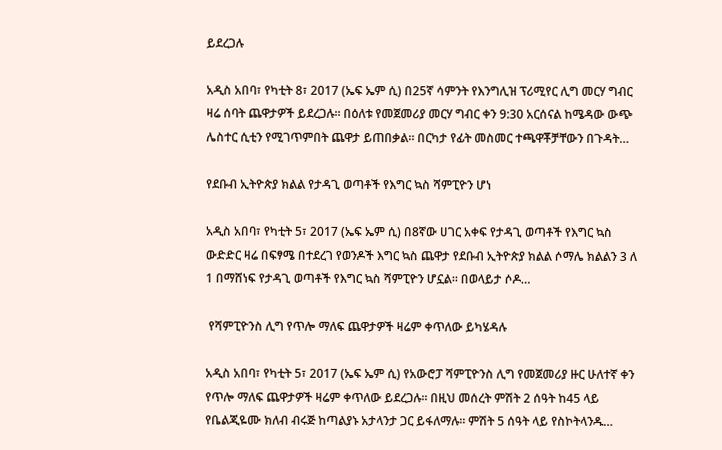ይደረጋሉ

አዲስ አበባ፣ የካቲት 8፣ 2017 (ኤፍ ኤም ሲ) በ25ኛ ሳምንት የእንግሊዝ ፕሪሚየር ሊግ መርሃ ግብር ዛሬ ሰባት ጨዋታዎች ይደረጋሉ። በዕለቱ የመጀመሪያ መርሃ ግብር ቀን 9:30 አርሰናል ከሜዳው ውጭ ሌስተር ሲቲን የሚገጥምበት ጨዋታ ይጠበቃል። በርካታ የፊት መስመር ተጫዋቾቻቸውን በጉዳት…

የደቡብ ኢትዮጵያ ክልል የታዳጊ ወጣቶች የእግር ኳስ ሻምፒዮን ሆነ

አዲስ አበባ፣ የካቲት 5፣ 2017 (ኤፍ ኤም ሲ) በ8ኛው ሀገር አቀፍ የታዳጊ ወጣቶች የእግር ኳስ ውድድር ዛሬ በፍፃሜ በተደረገ የወንዶች እግር ኳስ ጨዋታ የደቡብ ኢትዮጵያ ክልል ሶማሌ ክልልን 3 ለ 1 በማሸነፍ የታዳጊ ወጣቶች የእግር ኳስ ሻምፒዮን ሆኗል። በወላይታ ሶዶ…

 የሻምፒዮንስ ሊግ የጥሎ ማለፍ ጨዋታዎች ዛሬም ቀጥለው ይካሄዳሉ

አዲስ አበባ፣ የካቲት 5፣ 2017 (ኤፍ ኤም ሲ) የአውሮፓ ሻምፒዮንስ ሊግ የመጀመሪያ ዙር ሁለተኛ ቀን የጥሎ ማለፍ ጨዋታዎች ዛሬም ቀጥለው ይደረጋሉ፡፡ በዚህ መሰረት ምሽት 2 ሰዓት ከ45 ላይ የቤልጂዬሙ ክለብ ብሩጅ ከጣልያኑ አታላንታ ጋር ይፋለማሉ፡፡ ምሽት 5 ሰዓት ላይ የስኮትላንዱ…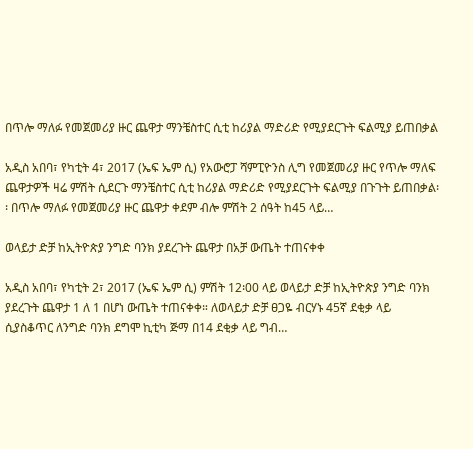በጥሎ ማለፉ የመጀመሪያ ዙር ጨዋታ ማንቼስተር ሲቲ ከሪያል ማድሪድ የሚያደርጉት ፍልሚያ ይጠበቃል

አዲስ አበባ፣ የካቲት 4፣ 2017 (ኤፍ ኤም ሲ) የአውሮፓ ሻምፒዮንስ ሊግ የመጀመሪያ ዙር የጥሎ ማለፍ ጨዋታዎች ዛሬ ምሽት ሲደርጉ ማንቼስተር ሲቲ ከሪያል ማድሪድ የሚያደርጉት ፍልሚያ በጉጉት ይጠበቃል፡፡ በጥሎ ማለፉ የመጀመሪያ ዙር ጨዋታ ቀደም ብሎ ምሽት 2 ሰዓት ከ45 ላይ…

ወላይታ ድቻ ከኢትዮጵያ ንግድ ባንክ ያደረጉት ጨዋታ በአቻ ውጤት ተጠናቀቀ

አዲስ አበባ፣ የካቲት 2፣ 2017 (ኤፍ ኤም ሲ) ምሽት 12፡00 ላይ ወላይታ ድቻ ከኢትዮጵያ ንግድ ባንክ ያደረጉት ጨዋታ 1 ለ 1 በሆነ ውጤት ተጠናቀቀ። ለወላይታ ድቻ ፀጋዬ ብርሃኑ 45ኛ ደቂቃ ላይ ሲያስቆጥር ለንግድ ባንክ ደግሞ ኪቲካ ጅማ በ14 ደቂቃ ላይ ግብ…